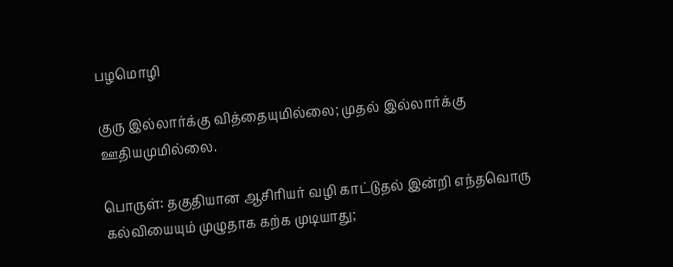பழமொழி

குரு இல்லார்க்கு வித்தையுமில்லை; முதல் இல்லார்க்கு ஊதியமுமில்லை.

பொருள்: தகுதியான ஆசிரியர் வழி காட்டுதல் இன்றி எந்தவொரு கல்வியையும் முழுதாக கற்க முடியாது;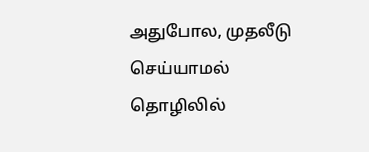அதுபோல, முதலீடு செய்யாமல் தொழிலில்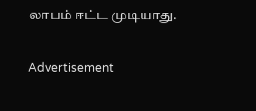லாபம் ஈட்ட முடியாது.

Advertisement